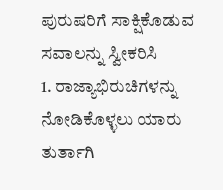ಪುರುಷರಿಗೆ ಸಾಕ್ಷಿಕೊಡುವ ಸವಾಲನ್ನು ಸ್ವೀಕರಿಸಿ
1. ರಾಜ್ಯಾಭಿರುಚಿಗಳನ್ನು ನೋಡಿಕೊಳ್ಳಲು ಯಾರು ತುರ್ತಾಗಿ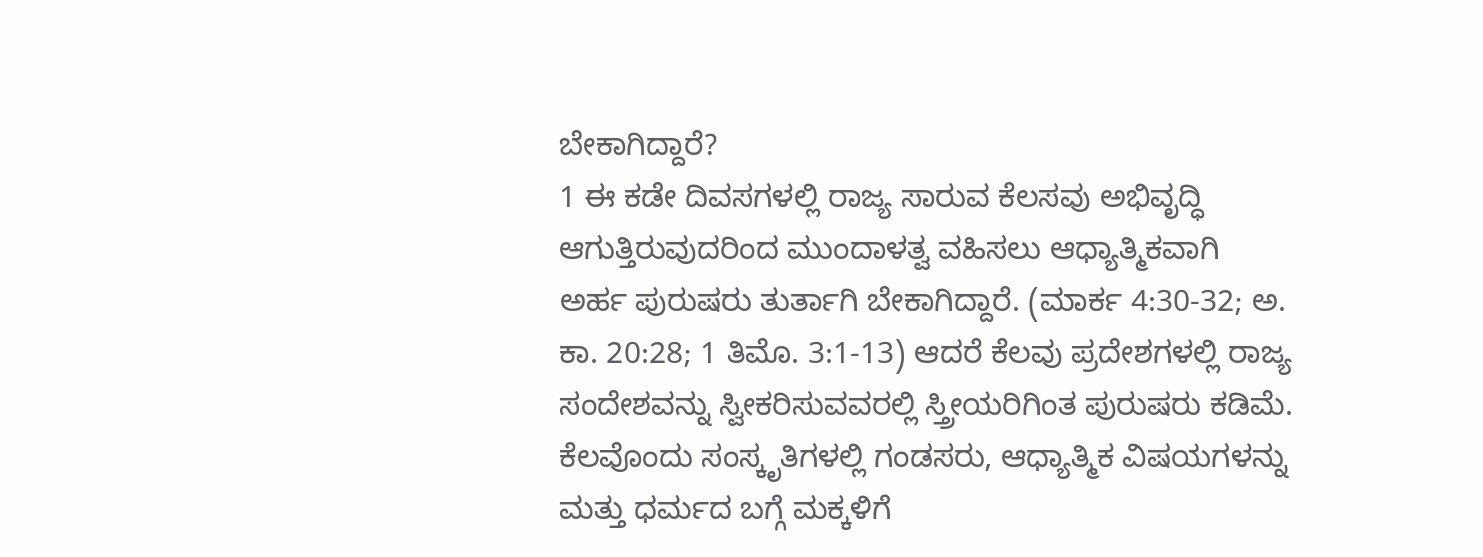ಬೇಕಾಗಿದ್ದಾರೆ?
1 ಈ ಕಡೇ ದಿವಸಗಳಲ್ಲಿ ರಾಜ್ಯ ಸಾರುವ ಕೆಲಸವು ಅಭಿವೃದ್ಧಿ ಆಗುತ್ತಿರುವುದರಿಂದ ಮುಂದಾಳತ್ವ ವಹಿಸಲು ಆಧ್ಯಾತ್ಮಿಕವಾಗಿ ಅರ್ಹ ಪುರುಷರು ತುರ್ತಾಗಿ ಬೇಕಾಗಿದ್ದಾರೆ. (ಮಾರ್ಕ 4:30-32; ಅ. ಕಾ. 20:28; 1 ತಿಮೊ. 3:1-13) ಆದರೆ ಕೆಲವು ಪ್ರದೇಶಗಳಲ್ಲಿ ರಾಜ್ಯ ಸಂದೇಶವನ್ನು ಸ್ವೀಕರಿಸುವವರಲ್ಲಿ ಸ್ತ್ರೀಯರಿಗಿಂತ ಪುರುಷರು ಕಡಿಮೆ. ಕೆಲವೊಂದು ಸಂಸ್ಕೃತಿಗಳಲ್ಲಿ ಗಂಡಸರು, ಆಧ್ಯಾತ್ಮಿಕ ವಿಷಯಗಳನ್ನು ಮತ್ತು ಧರ್ಮದ ಬಗ್ಗೆ ಮಕ್ಕಳಿಗೆ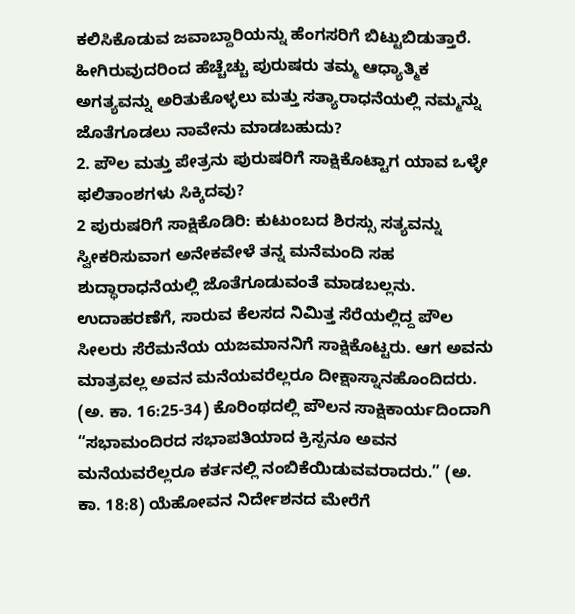ಕಲಿಸಿಕೊಡುವ ಜವಾಬ್ದಾರಿಯನ್ನು ಹೆಂಗಸರಿಗೆ ಬಿಟ್ಟುಬಿಡುತ್ತಾರೆ. ಹೀಗಿರುವುದರಿಂದ ಹೆಚ್ಚೆಚ್ಚು ಪುರುಷರು ತಮ್ಮ ಆಧ್ಯಾತ್ಮಿಕ ಅಗತ್ಯವನ್ನು ಅರಿತುಕೊಳ್ಳಲು ಮತ್ತು ಸತ್ಯಾರಾಧನೆಯಲ್ಲಿ ನಮ್ಮನ್ನು ಜೊತೆಗೂಡಲು ನಾವೇನು ಮಾಡಬಹುದು?
2. ಪೌಲ ಮತ್ತು ಪೇತ್ರನು ಪುರುಷರಿಗೆ ಸಾಕ್ಷಿಕೊಟ್ಟಾಗ ಯಾವ ಒಳ್ಳೇ ಫಲಿತಾಂಶಗಳು ಸಿಕ್ಕಿದವು?
2 ಪುರುಷರಿಗೆ ಸಾಕ್ಷಿಕೊಡಿರಿ: ಕುಟುಂಬದ ಶಿರಸ್ಸು ಸತ್ಯವನ್ನು ಸ್ವೀಕರಿಸುವಾಗ ಅನೇಕವೇಳೆ ತನ್ನ ಮನೆಮಂದಿ ಸಹ ಶುದ್ಧಾರಾಧನೆಯಲ್ಲಿ ಜೊತೆಗೂಡುವಂತೆ ಮಾಡಬಲ್ಲನು. ಉದಾಹರಣೆಗೆ, ಸಾರುವ ಕೆಲಸದ ನಿಮಿತ್ತ ಸೆರೆಯಲ್ಲಿದ್ದ ಪೌಲ ಸೀಲರು ಸೆರೆಮನೆಯ ಯಜಮಾನನಿಗೆ ಸಾಕ್ಷಿಕೊಟ್ಟರು. ಆಗ ಅವನು ಮಾತ್ರವಲ್ಲ ಅವನ ಮನೆಯವರೆಲ್ಲರೂ ದೀಕ್ಷಾಸ್ನಾನಹೊಂದಿದರು. (ಅ. ಕಾ. 16:25-34) ಕೊರಿಂಥದಲ್ಲಿ ಪೌಲನ ಸಾಕ್ಷಿಕಾರ್ಯದಿಂದಾಗಿ “ಸಭಾಮಂದಿರದ ಸಭಾಪತಿಯಾದ ಕ್ರಿಸ್ಪನೂ ಅವನ ಮನೆಯವರೆಲ್ಲರೂ ಕರ್ತನಲ್ಲಿ ನಂಬಿಕೆಯಿಡುವವರಾದರು.” (ಅ. ಕಾ. 18:8) ಯೆಹೋವನ ನಿರ್ದೇಶನದ ಮೇರೆಗೆ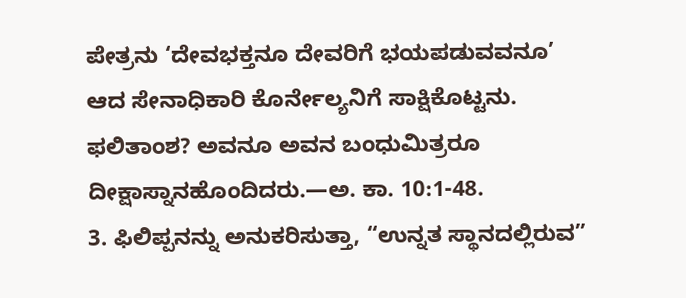ಪೇತ್ರನು ‘ದೇವಭಕ್ತನೂ ದೇವರಿಗೆ ಭಯಪಡುವವನೂ’ ಆದ ಸೇನಾಧಿಕಾರಿ ಕೊರ್ನೇಲ್ಯನಿಗೆ ಸಾಕ್ಷಿಕೊಟ್ಟನು. ಫಲಿತಾಂಶ? ಅವನೂ ಅವನ ಬಂಧುಮಿತ್ರರೂ ದೀಕ್ಷಾಸ್ನಾನಹೊಂದಿದರು.—ಅ. ಕಾ. 10:1-48.
3. ಫಿಲಿಪ್ಪನನ್ನು ಅನುಕರಿಸುತ್ತಾ, “ಉನ್ನತ ಸ್ಥಾನದಲ್ಲಿರುವ”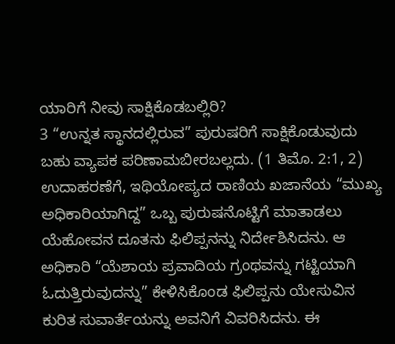ಯಾರಿಗೆ ನೀವು ಸಾಕ್ಷಿಕೊಡಬಲ್ಲಿರಿ?
3 “ಉನ್ನತ ಸ್ಥಾನದಲ್ಲಿರುವ” ಪುರುಷರಿಗೆ ಸಾಕ್ಷಿಕೊಡುವುದು ಬಹು ವ್ಯಾಪಕ ಪರಿಣಾಮಬೀರಬಲ್ಲದು. (1 ತಿಮೊ. 2:1, 2) ಉದಾಹರಣೆಗೆ, ಇಥಿಯೋಪ್ಯದ ರಾಣಿಯ ಖಜಾನೆಯ “ಮುಖ್ಯ ಅಧಿಕಾರಿಯಾಗಿದ್ದ” ಒಬ್ಬ ಪುರುಷನೊಟ್ಟಿಗೆ ಮಾತಾಡಲು ಯೆಹೋವನ ದೂತನು ಫಿಲಿಪ್ಪನನ್ನು ನಿರ್ದೇಶಿಸಿದನು. ಆ ಅಧಿಕಾರಿ “ಯೆಶಾಯ ಪ್ರವಾದಿಯ ಗ್ರಂಥವನ್ನು ಗಟ್ಟಿಯಾಗಿ ಓದುತ್ತಿರುವುದನ್ನು” ಕೇಳಿಸಿಕೊಂಡ ಫಿಲಿಪ್ಪನು ಯೇಸುವಿನ ಕುರಿತ ಸುವಾರ್ತೆಯನ್ನು ಅವನಿಗೆ ವಿವರಿಸಿದನು. ಈ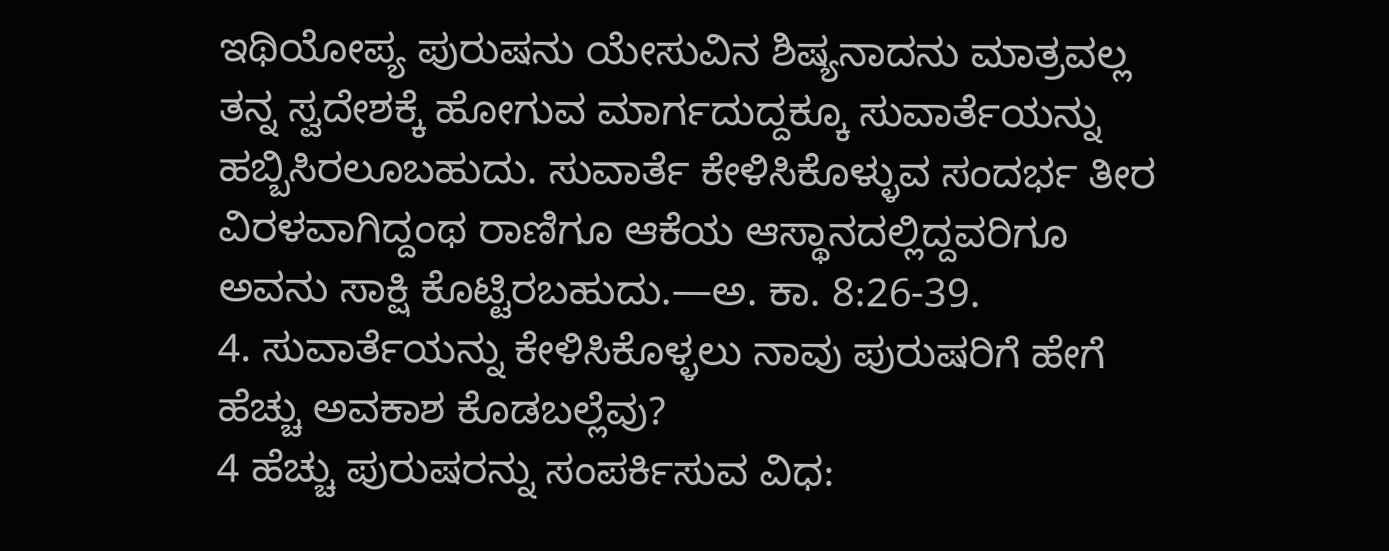ಇಥಿಯೋಪ್ಯ ಪುರುಷನು ಯೇಸುವಿನ ಶಿಷ್ಯನಾದನು ಮಾತ್ರವಲ್ಲ ತನ್ನ ಸ್ವದೇಶಕ್ಕೆ ಹೋಗುವ ಮಾರ್ಗದುದ್ದಕ್ಕೂ ಸುವಾರ್ತೆಯನ್ನು ಹಬ್ಬಿಸಿರಲೂಬಹುದು. ಸುವಾರ್ತೆ ಕೇಳಿಸಿಕೊಳ್ಳುವ ಸಂದರ್ಭ ತೀರ ವಿರಳವಾಗಿದ್ದಂಥ ರಾಣಿಗೂ ಆಕೆಯ ಆಸ್ಥಾನದಲ್ಲಿದ್ದವರಿಗೂ ಅವನು ಸಾಕ್ಷಿ ಕೊಟ್ಟಿರಬಹುದು.—ಅ. ಕಾ. 8:26-39.
4. ಸುವಾರ್ತೆಯನ್ನು ಕೇಳಿಸಿಕೊಳ್ಳಲು ನಾವು ಪುರುಷರಿಗೆ ಹೇಗೆ ಹೆಚ್ಚು ಅವಕಾಶ ಕೊಡಬಲ್ಲೆವು?
4 ಹೆಚ್ಚು ಪುರುಷರನ್ನು ಸಂಪರ್ಕಿಸುವ ವಿಧ: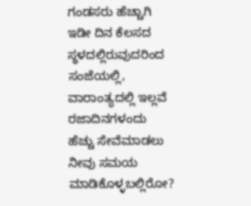ಗಂಡಸರು ಹೆಚ್ಚಾಗಿ ಇಡೀ ದಿನ ಕೆಲಸದ ಸ್ಥಳದಲ್ಲಿರುವುದರಿಂದ ಸಂಜೆಯಲ್ಲಿ, ವಾರಾಂತ್ಯದಲ್ಲಿ ಇಲ್ಲವೆ ರಜಾದಿನಗಳಂದು ಹೆಚ್ಚು ಸೇವೆಮಾಡಲು ನೀವು ಸಮಯ ಮಾಡಿಕೊಳ್ಳಬಲ್ಲಿರೋ?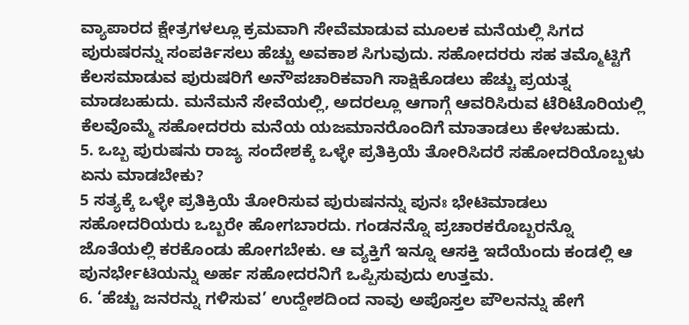ವ್ಯಾಪಾರದ ಕ್ಷೇತ್ರಗಳಲ್ಲೂ ಕ್ರಮವಾಗಿ ಸೇವೆಮಾಡುವ ಮೂಲಕ ಮನೆಯಲ್ಲಿ ಸಿಗದ ಪುರುಷರನ್ನು ಸಂಪರ್ಕಿಸಲು ಹೆಚ್ಚು ಅವಕಾಶ ಸಿಗುವುದು. ಸಹೋದರರು ಸಹ ತಮ್ಮೊಟ್ಟಿಗೆ ಕೆಲಸಮಾಡುವ ಪುರುಷರಿಗೆ ಅನೌಪಚಾರಿಕವಾಗಿ ಸಾಕ್ಷಿಕೊಡಲು ಹೆಚ್ಚು ಪ್ರಯತ್ನ ಮಾಡಬಹುದು. ಮನೆಮನೆ ಸೇವೆಯಲ್ಲಿ, ಅದರಲ್ಲೂ ಆಗಾಗ್ಗೆ ಆವರಿಸಿರುವ ಟೆರಿಟೊರಿಯಲ್ಲಿ ಕೆಲವೊಮ್ಮೆ ಸಹೋದರರು ಮನೆಯ ಯಜಮಾನರೊಂದಿಗೆ ಮಾತಾಡಲು ಕೇಳಬಹುದು.
5. ಒಬ್ಬ ಪುರುಷನು ರಾಜ್ಯ ಸಂದೇಶಕ್ಕೆ ಒಳ್ಳೇ ಪ್ರತಿಕ್ರಿಯೆ ತೋರಿಸಿದರೆ ಸಹೋದರಿಯೊಬ್ಬಳು ಏನು ಮಾಡಬೇಕು?
5 ಸತ್ಯಕ್ಕೆ ಒಳ್ಳೇ ಪ್ರತಿಕ್ರಿಯೆ ತೋರಿಸುವ ಪುರುಷನನ್ನು ಪುನಃ ಭೇಟಿಮಾಡಲು ಸಹೋದರಿಯರು ಒಬ್ಬರೇ ಹೋಗಬಾರದು. ಗಂಡನನ್ನೊ ಪ್ರಚಾರಕರೊಬ್ಬರನ್ನೊ ಜೊತೆಯಲ್ಲಿ ಕರಕೊಂಡು ಹೋಗಬೇಕು. ಆ ವ್ಯಕ್ತಿಗೆ ಇನ್ನೂ ಆಸಕ್ತಿ ಇದೆಯೆಂದು ಕಂಡಲ್ಲಿ ಆ ಪುನರ್ಭೇಟಿಯನ್ನು ಅರ್ಹ ಸಹೋದರನಿಗೆ ಒಪ್ಪಿಸುವುದು ಉತ್ತಮ.
6. ‘ಹೆಚ್ಚು ಜನರನ್ನು ಗಳಿಸುವ’ ಉದ್ದೇಶದಿಂದ ನಾವು ಅಪೊಸ್ತಲ ಪೌಲನನ್ನು ಹೇಗೆ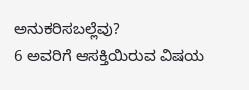ಅನುಕರಿಸಬಲ್ಲೆವು?
6 ಅವರಿಗೆ ಆಸಕ್ತಿಯಿರುವ ವಿಷಯ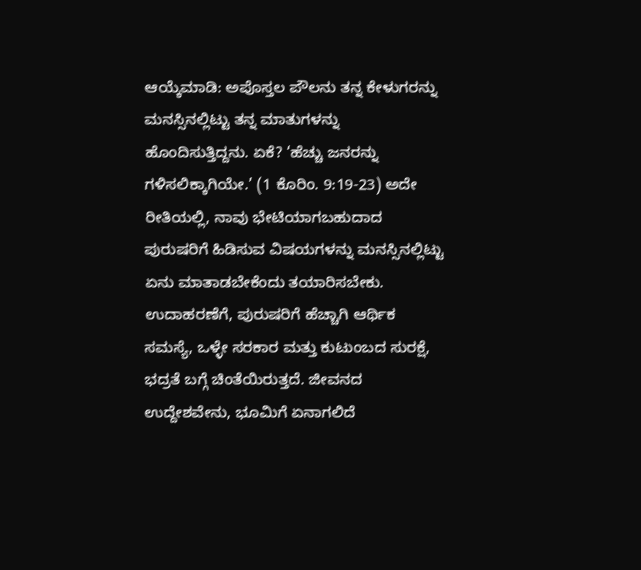ಆಯ್ಕೆಮಾಡಿ: ಅಪೊಸ್ತಲ ಪೌಲನು ತನ್ನ ಕೇಳುಗರನ್ನು ಮನಸ್ಸಿನಲ್ಲಿಟ್ಟು ತನ್ನ ಮಾತುಗಳನ್ನು ಹೊಂದಿಸುತ್ತಿದ್ದನು. ಏಕೆ? ‘ಹೆಚ್ಚು ಜನರನ್ನು ಗಳಿಸಲಿಕ್ಕಾಗಿಯೇ.’ (1 ಕೊರಿಂ. 9:19-23) ಅದೇ ರೀತಿಯಲ್ಲಿ, ನಾವು ಭೇಟಿಯಾಗಬಹುದಾದ ಪುರುಷರಿಗೆ ಹಿಡಿಸುವ ವಿಷಯಗಳನ್ನು ಮನಸ್ಸಿನಲ್ಲಿಟ್ಟು ಏನು ಮಾತಾಡಬೇಕೆಂದು ತಯಾರಿಸಬೇಕು. ಉದಾಹರಣೆಗೆ, ಪುರುಷರಿಗೆ ಹೆಚ್ಚಾಗಿ ಆರ್ಥಿಕ ಸಮಸ್ಯೆ, ಒಳ್ಳೇ ಸರಕಾರ ಮತ್ತು ಕುಟುಂಬದ ಸುರಕ್ಷೆ, ಭದ್ರತೆ ಬಗ್ಗೆ ಚಿಂತೆಯಿರುತ್ತದೆ. ಜೀವನದ ಉದ್ದೇಶವೇನು, ಭೂಮಿಗೆ ಏನಾಗಲಿದೆ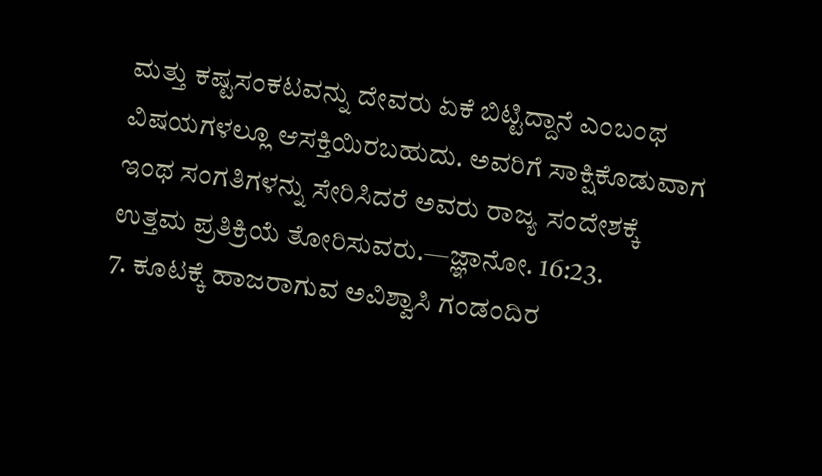ಮತ್ತು ಕಷ್ಟಸಂಕಟವನ್ನು ದೇವರು ಏಕೆ ಬಿಟ್ಟಿದ್ದಾನೆ ಎಂಬಂಥ ವಿಷಯಗಳಲ್ಲೂ ಆಸಕ್ತಿಯಿರಬಹುದು. ಅವರಿಗೆ ಸಾಕ್ಷಿಕೊಡುವಾಗ ಇಂಥ ಸಂಗತಿಗಳನ್ನು ಸೇರಿಸಿದರೆ ಅವರು ರಾಜ್ಯ ಸಂದೇಶಕ್ಕೆ ಉತ್ತಮ ಪ್ರತಿಕ್ರಿಯೆ ತೋರಿಸುವರು.—ಜ್ಞಾನೋ. 16:23.
7. ಕೂಟಕ್ಕೆ ಹಾಜರಾಗುವ ಅವಿಶ್ವಾಸಿ ಗಂಡಂದಿರ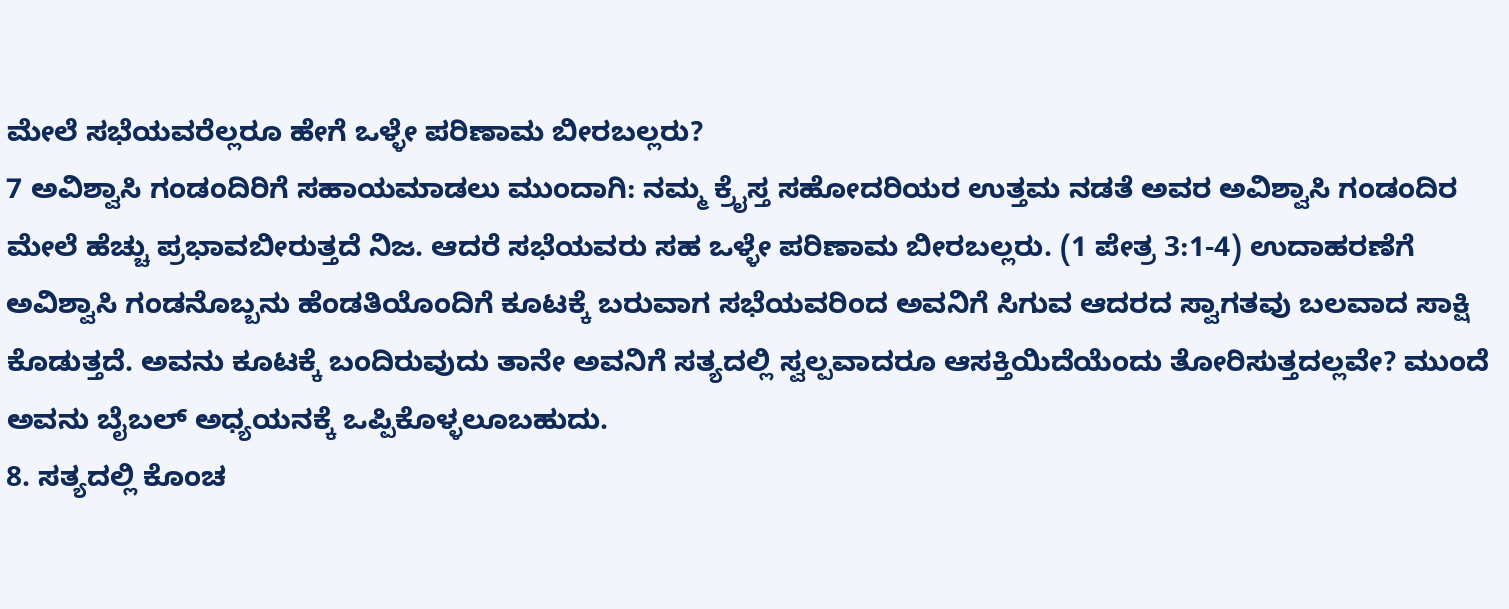ಮೇಲೆ ಸಭೆಯವರೆಲ್ಲರೂ ಹೇಗೆ ಒಳ್ಳೇ ಪರಿಣಾಮ ಬೀರಬಲ್ಲರು?
7 ಅವಿಶ್ವಾಸಿ ಗಂಡಂದಿರಿಗೆ ಸಹಾಯಮಾಡಲು ಮುಂದಾಗಿ: ನಮ್ಮ ಕ್ರೈಸ್ತ ಸಹೋದರಿಯರ ಉತ್ತಮ ನಡತೆ ಅವರ ಅವಿಶ್ವಾಸಿ ಗಂಡಂದಿರ ಮೇಲೆ ಹೆಚ್ಚು ಪ್ರಭಾವಬೀರುತ್ತದೆ ನಿಜ. ಆದರೆ ಸಭೆಯವರು ಸಹ ಒಳ್ಳೇ ಪರಿಣಾಮ ಬೀರಬಲ್ಲರು. (1 ಪೇತ್ರ 3:1-4) ಉದಾಹರಣೆಗೆ ಅವಿಶ್ವಾಸಿ ಗಂಡನೊಬ್ಬನು ಹೆಂಡತಿಯೊಂದಿಗೆ ಕೂಟಕ್ಕೆ ಬರುವಾಗ ಸಭೆಯವರಿಂದ ಅವನಿಗೆ ಸಿಗುವ ಆದರದ ಸ್ವಾಗತವು ಬಲವಾದ ಸಾಕ್ಷಿ ಕೊಡುತ್ತದೆ. ಅವನು ಕೂಟಕ್ಕೆ ಬಂದಿರುವುದು ತಾನೇ ಅವನಿಗೆ ಸತ್ಯದಲ್ಲಿ ಸ್ವಲ್ಪವಾದರೂ ಆಸಕ್ತಿಯಿದೆಯೆಂದು ತೋರಿಸುತ್ತದಲ್ಲವೇ? ಮುಂದೆ ಅವನು ಬೈಬಲ್ ಅಧ್ಯಯನಕ್ಕೆ ಒಪ್ಪಿಕೊಳ್ಳಲೂಬಹುದು.
8. ಸತ್ಯದಲ್ಲಿ ಕೊಂಚ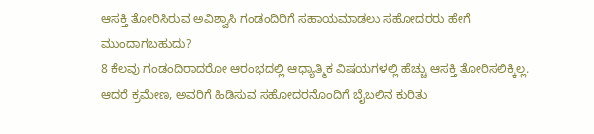ಆಸಕ್ತಿ ತೋರಿಸಿರುವ ಅವಿಶ್ವಾಸಿ ಗಂಡಂದಿರಿಗೆ ಸಹಾಯಮಾಡಲು ಸಹೋದರರು ಹೇಗೆ ಮುಂದಾಗಬಹುದು?
8 ಕೆಲವು ಗಂಡಂದಿರಾದರೋ ಆರಂಭದಲ್ಲಿ ಆಧ್ಯಾತ್ಮಿಕ ವಿಷಯಗಳಲ್ಲಿ ಹೆಚ್ಚು ಆಸಕ್ತಿ ತೋರಿಸಲಿಕ್ಕಿಲ್ಲ. ಆದರೆ ಕ್ರಮೇಣ, ಅವರಿಗೆ ಹಿಡಿಸುವ ಸಹೋದರನೊಂದಿಗೆ ಬೈಬಲಿನ ಕುರಿತು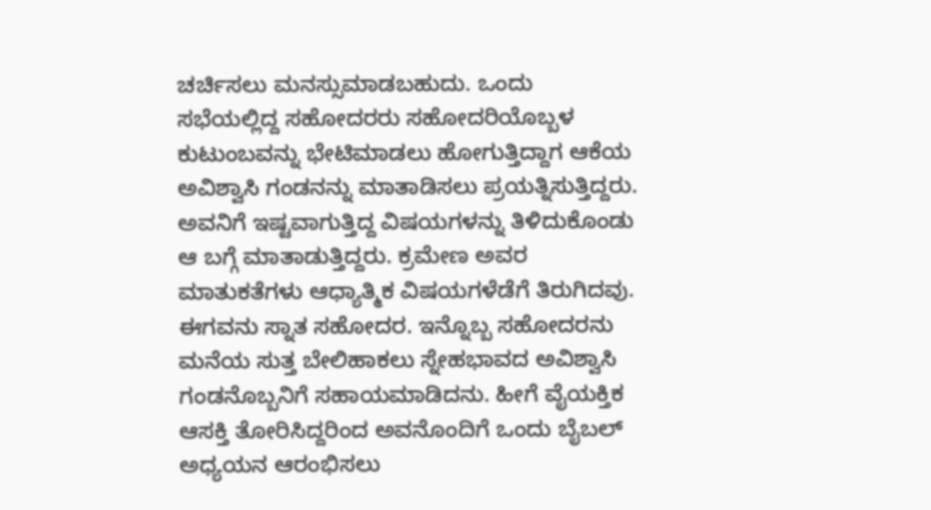ಚರ್ಚಿಸಲು ಮನಸ್ಸುಮಾಡಬಹುದು. ಒಂದು ಸಭೆಯಲ್ಲಿದ್ದ ಸಹೋದರರು ಸಹೋದರಿಯೊಬ್ಬಳ ಕುಟುಂಬವನ್ನು ಭೇಟಿಮಾಡಲು ಹೋಗುತ್ತಿದ್ದಾಗ ಆಕೆಯ ಅವಿಶ್ವಾಸಿ ಗಂಡನನ್ನು ಮಾತಾಡಿಸಲು ಪ್ರಯತ್ನಿಸುತ್ತಿದ್ದರು. ಅವನಿಗೆ ಇಷ್ಟವಾಗುತ್ತಿದ್ದ ವಿಷಯಗಳನ್ನು ತಿಳಿದುಕೊಂಡು ಆ ಬಗ್ಗೆ ಮಾತಾಡುತ್ತಿದ್ದರು. ಕ್ರಮೇಣ ಅವರ ಮಾತುಕತೆಗಳು ಆಧ್ಯಾತ್ಮಿಕ ವಿಷಯಗಳೆಡೆಗೆ ತಿರುಗಿದವು. ಈಗವನು ಸ್ನಾತ ಸಹೋದರ. ಇನ್ನೊಬ್ಬ ಸಹೋದರನು ಮನೆಯ ಸುತ್ತ ಬೇಲಿಹಾಕಲು ಸ್ನೇಹಭಾವದ ಅವಿಶ್ವಾಸಿ ಗಂಡನೊಬ್ಬನಿಗೆ ಸಹಾಯಮಾಡಿದನು. ಹೀಗೆ ವೈಯಕ್ತಿಕ ಆಸಕ್ತಿ ತೋರಿಸಿದ್ದರಿಂದ ಅವನೊಂದಿಗೆ ಒಂದು ಬೈಬಲ್ ಅಧ್ಯಯನ ಆರಂಭಿಸಲು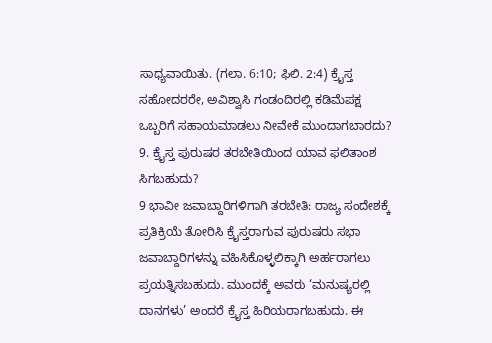ಸಾಧ್ಯವಾಯಿತು. (ಗಲಾ. 6:10; ಫಿಲಿ. 2:4) ಕ್ರೈಸ್ತ ಸಹೋದರರೇ, ಅವಿಶ್ವಾಸಿ ಗಂಡಂದಿರಲ್ಲಿ ಕಡಿಮೆಪಕ್ಷ ಒಬ್ಬರಿಗೆ ಸಹಾಯಮಾಡಲು ನೀವೇಕೆ ಮುಂದಾಗಬಾರದು?
9. ಕ್ರೈಸ್ತ ಪುರುಷರ ತರಬೇತಿಯಿಂದ ಯಾವ ಫಲಿತಾಂಶ ಸಿಗಬಹುದು?
9 ಭಾವೀ ಜವಾಬ್ದಾರಿಗಳಿಗಾಗಿ ತರಬೇತಿ: ರಾಜ್ಯ ಸಂದೇಶಕ್ಕೆ ಪ್ರತಿಕ್ರಿಯೆ ತೋರಿಸಿ ಕ್ರೈಸ್ತರಾಗುವ ಪುರುಷರು ಸಭಾ ಜವಾಬ್ದಾರಿಗಳನ್ನು ವಹಿಸಿಕೊಳ್ಳಲಿಕ್ಕಾಗಿ ಅರ್ಹರಾಗಲು ಪ್ರಯತ್ನಿಸಬಹುದು. ಮುಂದಕ್ಕೆ ಅವರು ‘ಮನುಷ್ಯರಲ್ಲಿ ದಾನಗಳು’ ಅಂದರೆ ಕ್ರೈಸ್ತ ಹಿರಿಯರಾಗಬಹುದು. ಈ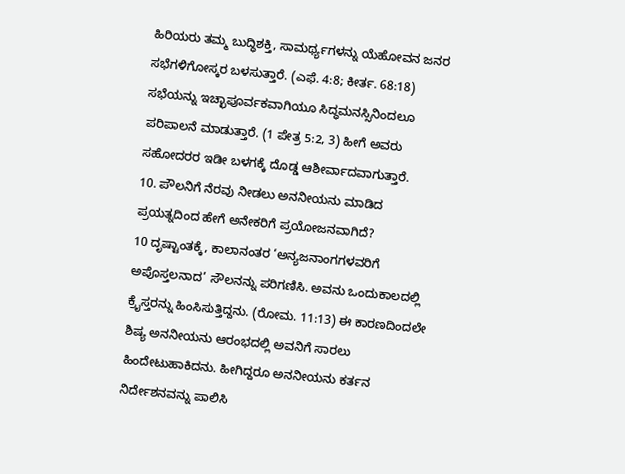ಹಿರಿಯರು ತಮ್ಮ ಬುದ್ಧಿಶಕ್ತಿ, ಸಾಮರ್ಥ್ಯಗಳನ್ನು ಯೆಹೋವನ ಜನರ ಸಭೆಗಳಿಗೋಸ್ಕರ ಬಳಸುತ್ತಾರೆ. (ಎಫೆ. 4:8; ಕೀರ್ತ. 68:18) ಸಭೆಯನ್ನು ಇಚ್ಛಾಪೂರ್ವಕವಾಗಿಯೂ ಸಿದ್ಧಮನಸ್ಸಿನಿಂದಲೂ ಪರಿಪಾಲನೆ ಮಾಡುತ್ತಾರೆ. (1 ಪೇತ್ರ 5:2, 3) ಹೀಗೆ ಅವರು ಸಹೋದರರ ಇಡೀ ಬಳಗಕ್ಕೆ ದೊಡ್ಡ ಆಶೀರ್ವಾದವಾಗುತ್ತಾರೆ.
10. ಪೌಲನಿಗೆ ನೆರವು ನೀಡಲು ಅನನೀಯನು ಮಾಡಿದ ಪ್ರಯತ್ನದಿಂದ ಹೇಗೆ ಅನೇಕರಿಗೆ ಪ್ರಯೋಜನವಾಗಿದೆ?
10 ದೃಷ್ಟಾಂತಕ್ಕೆ, ಕಾಲಾನಂತರ ‘ಅನ್ಯಜನಾಂಗಗಳವರಿಗೆ ಅಪೊಸ್ತಲನಾದ’ ಸೌಲನನ್ನು ಪರಿಗಣಿಸಿ. ಅವನು ಒಂದುಕಾಲದಲ್ಲಿ ಕ್ರೈಸ್ತರನ್ನು ಹಿಂಸಿಸುತ್ತಿದ್ದನು. (ರೋಮ. 11:13) ಈ ಕಾರಣದಿಂದಲೇ ಶಿಷ್ಯ ಅನನೀಯನು ಆರಂಭದಲ್ಲಿ ಅವನಿಗೆ ಸಾರಲು ಹಿಂದೇಟುಹಾಕಿದನು. ಹೀಗಿದ್ದರೂ ಅನನೀಯನು ಕರ್ತನ ನಿರ್ದೇಶನವನ್ನು ಪಾಲಿಸಿ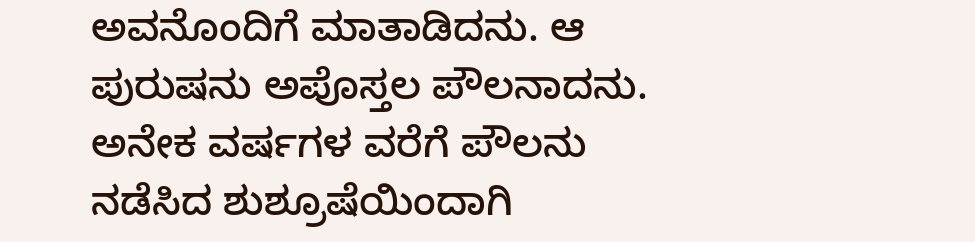ಅವನೊಂದಿಗೆ ಮಾತಾಡಿದನು. ಆ ಪುರುಷನು ಅಪೊಸ್ತಲ ಪೌಲನಾದನು. ಅನೇಕ ವರ್ಷಗಳ ವರೆಗೆ ಪೌಲನು ನಡೆಸಿದ ಶುಶ್ರೂಷೆಯಿಂದಾಗಿ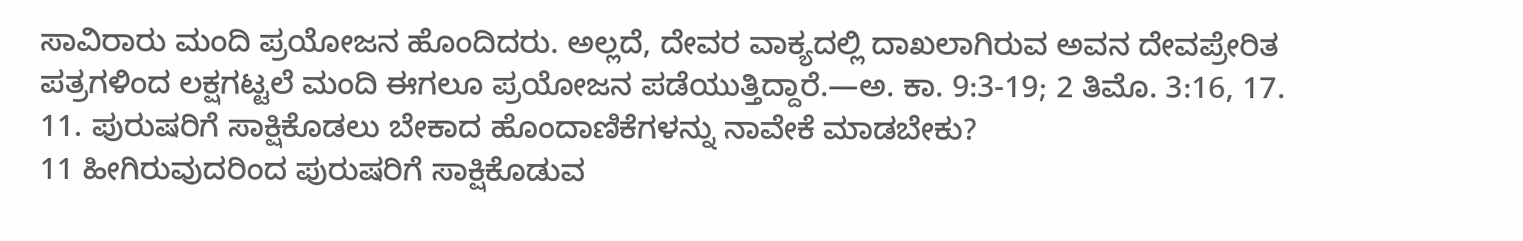ಸಾವಿರಾರು ಮಂದಿ ಪ್ರಯೋಜನ ಹೊಂದಿದರು. ಅಲ್ಲದೆ, ದೇವರ ವಾಕ್ಯದಲ್ಲಿ ದಾಖಲಾಗಿರುವ ಅವನ ದೇವಪ್ರೇರಿತ ಪತ್ರಗಳಿಂದ ಲಕ್ಷಗಟ್ಟಲೆ ಮಂದಿ ಈಗಲೂ ಪ್ರಯೋಜನ ಪಡೆಯುತ್ತಿದ್ದಾರೆ.—ಅ. ಕಾ. 9:3-19; 2 ತಿಮೊ. 3:16, 17.
11. ಪುರುಷರಿಗೆ ಸಾಕ್ಷಿಕೊಡಲು ಬೇಕಾದ ಹೊಂದಾಣಿಕೆಗಳನ್ನು ನಾವೇಕೆ ಮಾಡಬೇಕು?
11 ಹೀಗಿರುವುದರಿಂದ ಪುರುಷರಿಗೆ ಸಾಕ್ಷಿಕೊಡುವ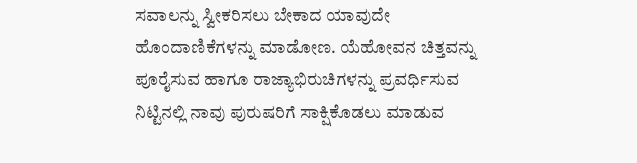ಸವಾಲನ್ನು ಸ್ವೀಕರಿಸಲು ಬೇಕಾದ ಯಾವುದೇ ಹೊಂದಾಣಿಕೆಗಳನ್ನು ಮಾಡೋಣ. ಯೆಹೋವನ ಚಿತ್ತವನ್ನು ಪೂರೈಸುವ ಹಾಗೂ ರಾಜ್ಯಾಭಿರುಚಿಗಳನ್ನು ಪ್ರವರ್ಧಿಸುವ ನಿಟ್ಟಿನಲ್ಲಿ ನಾವು ಪುರುಷರಿಗೆ ಸಾಕ್ಷಿಕೊಡಲು ಮಾಡುವ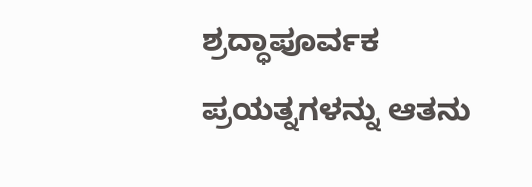ಶ್ರದ್ಧಾಪೂರ್ವಕ ಪ್ರಯತ್ನಗಳನ್ನು ಆತನು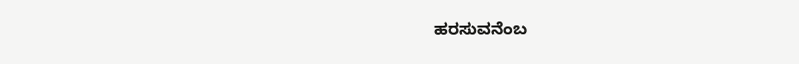ಹರಸುವನೆಂಬ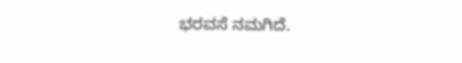ಭರವಸೆ ನಮಗಿದೆ.